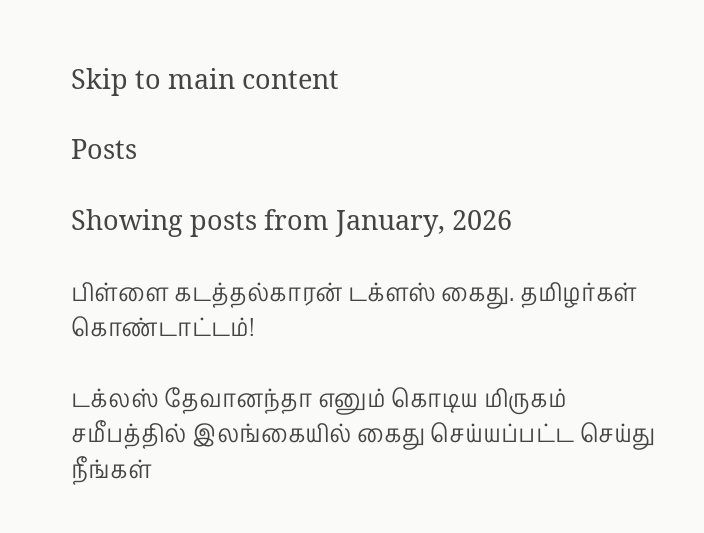Skip to main content

Posts

Showing posts from January, 2026

பிள்ளை கடத்தல்காரன் டக்ளஸ் கைது. தமிழர்கள் கொண்டாட்டம்!

டக்லஸ் தேவானந்தா எனும் கொடிய மிருகம் சமீபத்தில் இலங்கையில் கைது செய்யப்பட்ட செய்து நீங்கள்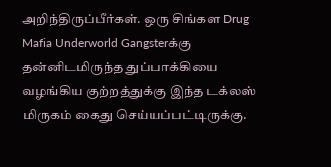அறிந்திருப்பீர்கள். ஒரு சிங்கள Drug Mafia Underworld Gangsterக்கு தன்னிடமிருந்த துப்பாக்கியை வழங்கிய குற்றத்துக்கு இந்த டக்லஸ் மிருகம் கைது செய்யப்பட்டிருக்கு.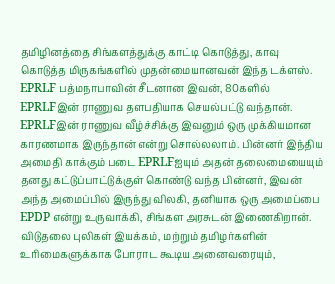தமிழினத்தை சிங்களத்துக்கு காட்டி கொடுத்து, காவு கொடுத்த மிருகங்களில் முதன்மையானவன் இந்த டக்ளஸ். EPRLF பத்மநாபாவின் சீடனான இவன், 80களில் EPRLFஇன் ராணுவ தளபதியாக செயல்பட்டு வந்தான். EPRLFஇன் ராணுவ வீழ்ச்சிக்கு இவனும் ஒரு முக்கியமான காரணமாக இருந்தான் என்று சொல்லலாம். பின்னர் இந்திய அமைதி காக்கும் படை EPRLFஐயும் அதன் தலைமையையும் தனது கட்டுப்பாட்டுக்குள் கொண்டு வந்த பின்னர், இவன் அந்த அமைப்பில் இருந்து விலகி, தனியாக ஒரு அமைப்பை EPDP என்று உருவாக்கி, சிங்கள அரசுடன் இணைகிறான்.  விடுதலை புலிகள் இயக்கம், மற்றும் தமிழர்களின் உரிமைகளுக்காக போராட கூடிய அனைவரையும்,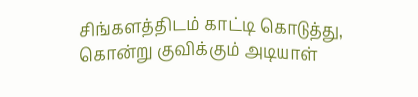சிங்களத்திடம் காட்டி கொடுத்து, கொன்று குவிக்கும் அடியாள்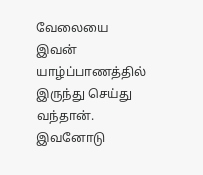வேலையை இவன் யாழ்ப்பாணத்தில் இருந்து செய்து வந்தான். இவனோடு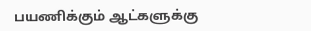பயணிக்கும் ஆட்களுக்கு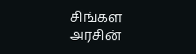சிங்கள அரசின்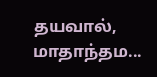தயவால், மாதாந்தம...